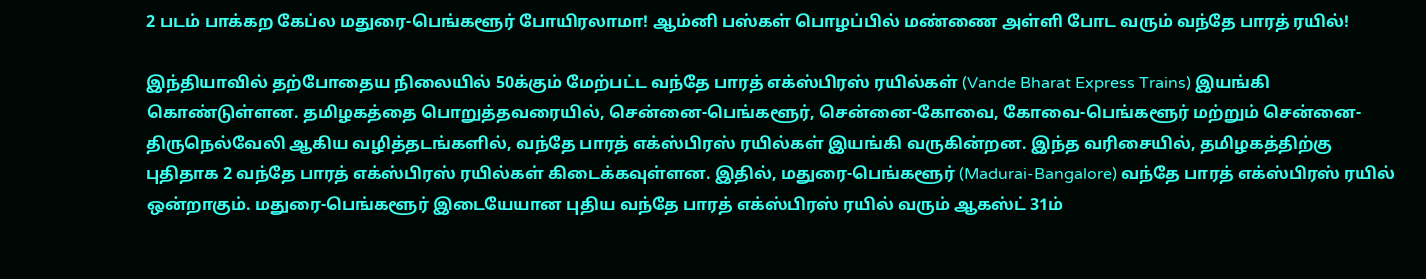2 படம் பாக்கற கேப்ல மதுரை-பெங்களூர் போயிரலாமா! ஆம்னி பஸ்கள் பொழப்பில் மண்ணை அள்ளி போட வரும் வந்தே பாரத் ரயில்!

இந்தியாவில் தற்போதைய நிலையில் 50க்கும் மேற்பட்ட வந்தே பாரத் எக்ஸ்பிரஸ் ரயில்கள் (Vande Bharat Express Trains) இயங்கி கொண்டுள்ளன. தமிழகத்தை பொறுத்தவரையில், சென்னை-பெங்களூர், சென்னை-கோவை, கோவை-பெங்களூர் மற்றும் சென்னை-திருநெல்வேலி ஆகிய வழித்தடங்களில், வந்தே பாரத் எக்ஸ்பிரஸ் ரயில்கள் இயங்கி வருகின்றன. இந்த வரிசையில், தமிழகத்திற்கு புதிதாக 2 வந்தே பாரத் எக்ஸ்பிரஸ் ரயில்கள் கிடைக்கவுள்ளன. இதில், மதுரை-பெங்களூர் (Madurai-Bangalore) வந்தே பாரத் எக்ஸ்பிரஸ் ரயில் ஒன்றாகும். மதுரை-பெங்களூர் இடையேயான புதிய வந்தே பாரத் எக்ஸ்பிரஸ் ரயில் வரும் ஆகஸ்ட் 31ம்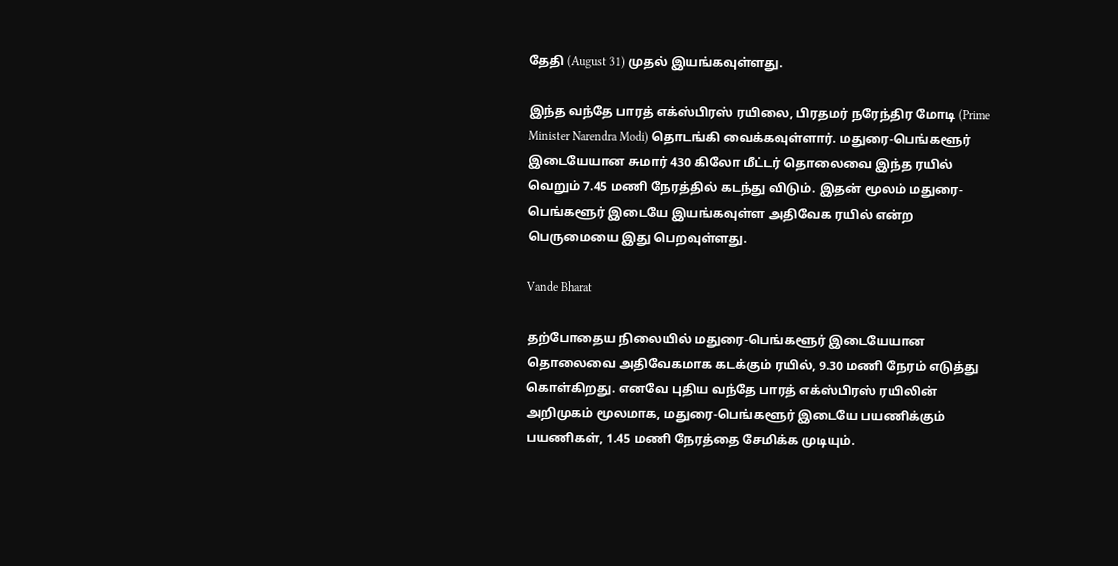தேதி (August 31) முதல் இயங்கவுள்ளது.

இந்த வந்தே பாரத் எக்ஸ்பிரஸ் ரயிலை, பிரதமர் நரேந்திர மோடி (Prime Minister Narendra Modi) தொடங்கி வைக்கவுள்ளார். மதுரை-பெங்களூர் இடையேயான சுமார் 430 கிலோ மீட்டர் தொலைவை இந்த ரயில் வெறும் 7.45 மணி நேரத்தில் கடந்து விடும். இதன் மூலம் மதுரை-பெங்களூர் இடையே இயங்கவுள்ள அதிவேக ரயில் என்ற பெருமையை இது பெறவுள்ளது.

Vande Bharat

தற்போதைய நிலையில் மதுரை-பெங்களூர் இடையேயான தொலைவை அதிவேகமாக கடக்கும் ரயில், 9.30 மணி நேரம் எடுத்து கொள்கிறது. எனவே புதிய வந்தே பாரத் எக்ஸ்பிரஸ் ரயிலின் அறிமுகம் மூலமாக, மதுரை-பெங்களூர் இடையே பயணிக்கும் பயணிகள், 1.45 மணி நேரத்தை சேமிக்க முடியும்.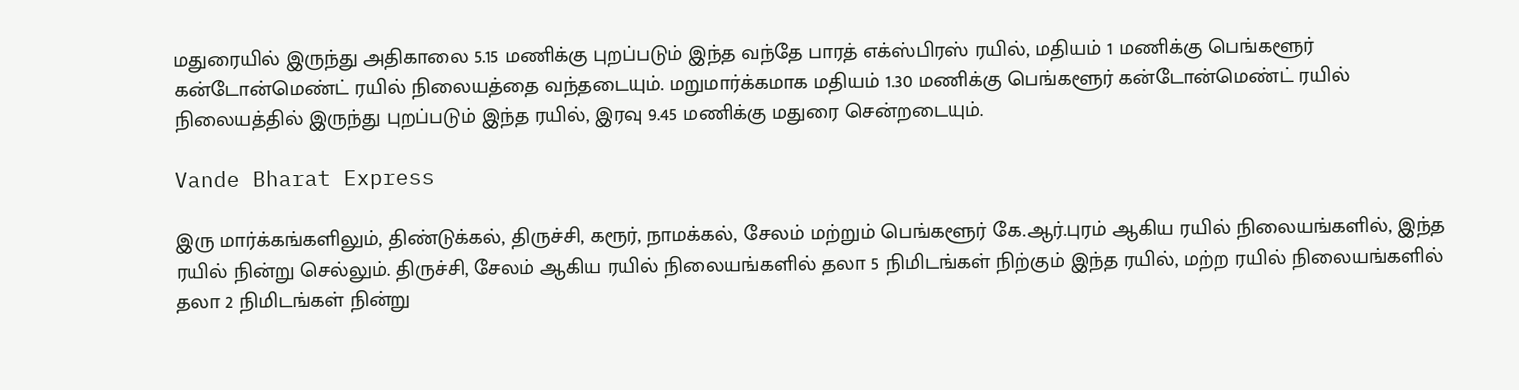மதுரையில் இருந்து அதிகாலை 5.15 மணிக்கு புறப்படும் இந்த வந்தே பாரத் எக்ஸ்பிரஸ் ரயில், மதியம் 1 மணிக்கு பெங்களூர் கன்டோன்மெண்ட் ரயில் நிலையத்தை வந்தடையும். மறுமார்க்கமாக மதியம் 1.30 மணிக்கு பெங்களூர் கன்டோன்மெண்ட் ரயில் நிலையத்தில் இருந்து புறப்படும் இந்த ரயில், இரவு 9.45 மணிக்கு மதுரை சென்றடையும்.

Vande Bharat Express

இரு மார்க்கங்களிலும், திண்டுக்கல், திருச்சி, கரூர், நாமக்கல், சேலம் மற்றும் பெங்களூர் கே.ஆர்.புரம் ஆகிய ரயில் நிலையங்களில், இந்த ரயில் நின்று செல்லும். திருச்சி, சேலம் ஆகிய ரயில் நிலையங்களில் தலா 5 நிமிடங்கள் நிற்கும் இந்த ரயில், மற்ற ரயில் நிலையங்களில் தலா 2 நிமிடங்கள் நின்று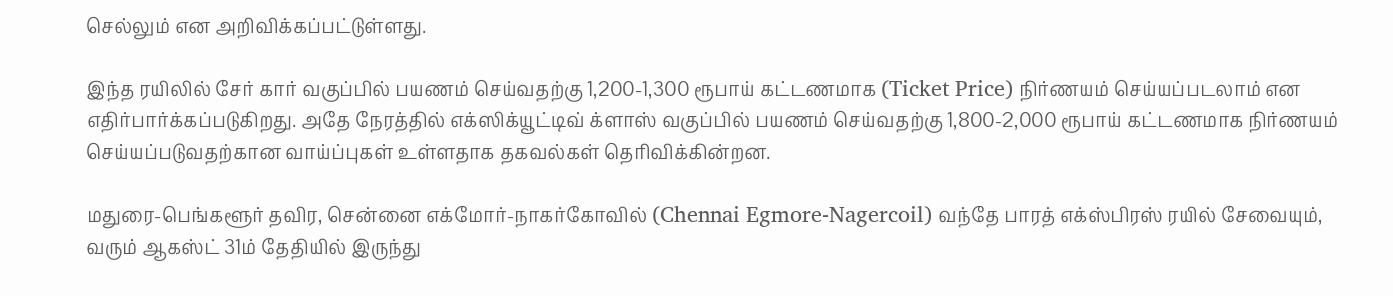செல்லும் என அறிவிக்கப்பட்டுள்ளது.

இந்த ரயிலில் சேர் கார் வகுப்பில் பயணம் செய்வதற்கு 1,200-1,300 ரூபாய் கட்டணமாக (Ticket Price) நிர்ணயம் செய்யப்படலாம் என எதிர்பார்க்கப்படுகிறது. அதே நேரத்தில் எக்ஸிக்யூட்டிவ் க்ளாஸ் வகுப்பில் பயணம் செய்வதற்கு 1,800-2,000 ரூபாய் கட்டணமாக நிர்ணயம் செய்யப்படுவதற்கான வாய்ப்புகள் உள்ளதாக தகவல்கள் தெரிவிக்கின்றன.

மதுரை-பெங்களூர் தவிர, சென்னை எக்மோர்-நாகர்கோவில் (Chennai Egmore-Nagercoil) வந்தே பாரத் எக்ஸ்பிரஸ் ரயில் சேவையும், வரும் ஆகஸ்ட் 31ம் தேதியில் இருந்து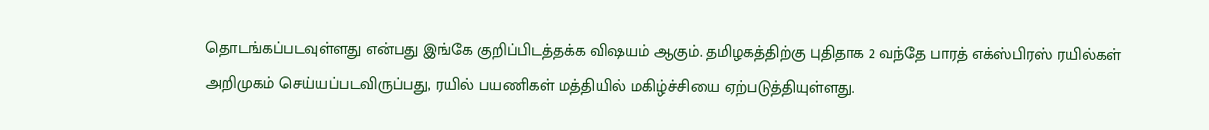தொடங்கப்படவுள்ளது என்பது இங்கே குறிப்பிடத்தக்க விஷயம் ஆகும். தமிழகத்திற்கு புதிதாக 2 வந்தே பாரத் எக்ஸ்பிரஸ் ரயில்கள் அறிமுகம் செய்யப்படவிருப்பது, ரயில் பயணிகள் மத்தியில் மகிழ்ச்சியை ஏற்படுத்தியுள்ளது.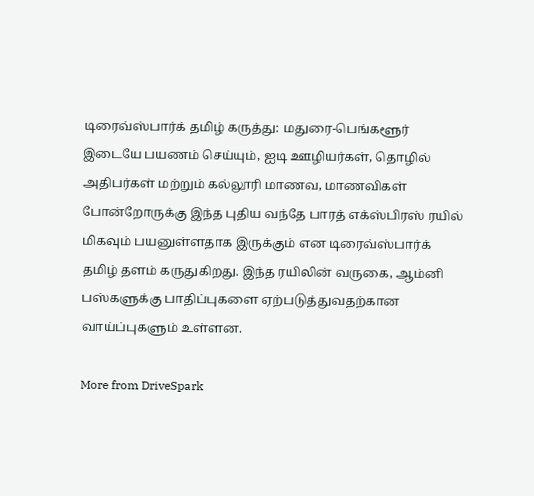டிரைவ்ஸ்பார்க் தமிழ் கருத்து: மதுரை-பெங்களூர் இடையே பயணம் செய்யும், ஐடி ஊழியர்கள், தொழில் அதிபர்கள் மற்றும் கல்லூரி மாணவ, மாணவிகள் போன்றோருக்கு இந்த புதிய வந்தே பாரத் எக்ஸ்பிரஸ் ரயில் மிகவும் பயனுள்ளதாக இருக்கும் என டிரைவ்ஸ்பார்க் தமிழ் தளம் கருதுகிறது. இந்த ரயிலின் வருகை, ஆம்னி பஸ்களுக்கு பாதிப்புகளை ஏற்படுத்துவதற்கான வாய்ப்புகளும் உள்ளன.

More from DriveSpark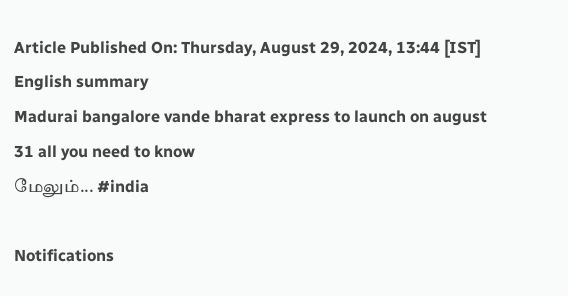Article Published On: Thursday, August 29, 2024, 13:44 [IST]
English summary
Madurai bangalore vande bharat express to launch on august 31 all you need to know
மேலும்... #india

Notifications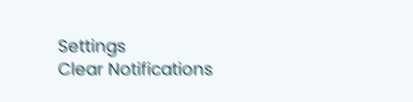Settings
Clear Notifications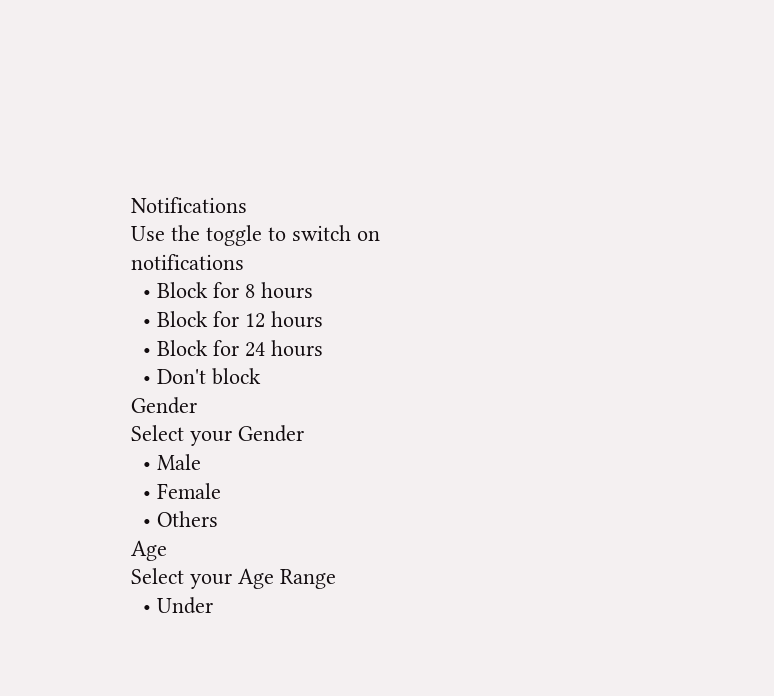Notifications
Use the toggle to switch on notifications
  • Block for 8 hours
  • Block for 12 hours
  • Block for 24 hours
  • Don't block
Gender
Select your Gender
  • Male
  • Female
  • Others
Age
Select your Age Range
  • Under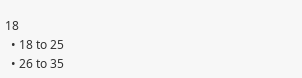18
  • 18 to 25
  • 26 to 35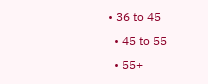• 36 to 45
  • 45 to 55
  • 55+